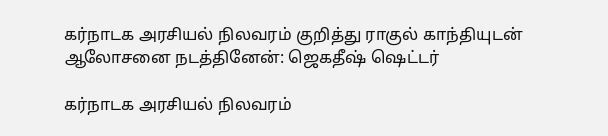கர்நாடக அரசியல் நிலவரம் குறித்து ராகுல் காந்தியுடன் ஆலோசனை நடத்தினேன்: ஜெகதீஷ் ஷெட்டர்

கர்நாடக அரசியல் நிலவரம்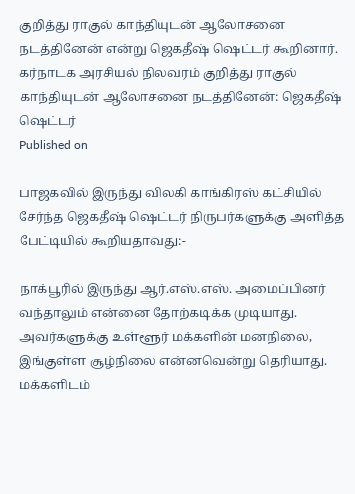குறித்து ராகுல் காந்தியுடன் ஆலோசனை நடத்தினேன் என்று ஜெகதீஷ் ஷெட்டர் கூறினார்.
கர்நாடக அரசியல் நிலவரம் குறித்து ராகுல் காந்தியுடன் ஆலோசனை நடத்தினேன்: ஜெகதீஷ் ஷெட்டர்
Published on

பாஜகவில் இருந்து விலகி காங்கிரஸ் கட்சியில் சேர்ந்த ஜெகதீஷ் ஷெட்டர் நிருபர்களுக்கு அளித்த பேட்டியில் கூறியதாவது:-

நாக்பூரில் இருந்து ஆர்.எஸ்.எஸ். அமைப்பினர் வந்தாலும் என்னை தோற்கடிக்க முடியாது. அவர்களுக்கு உள்ளூர் மக்களின் மனநிலை, இங்குள்ள சூழ்நிலை என்னவென்று தெரியாது. மக்களிடம்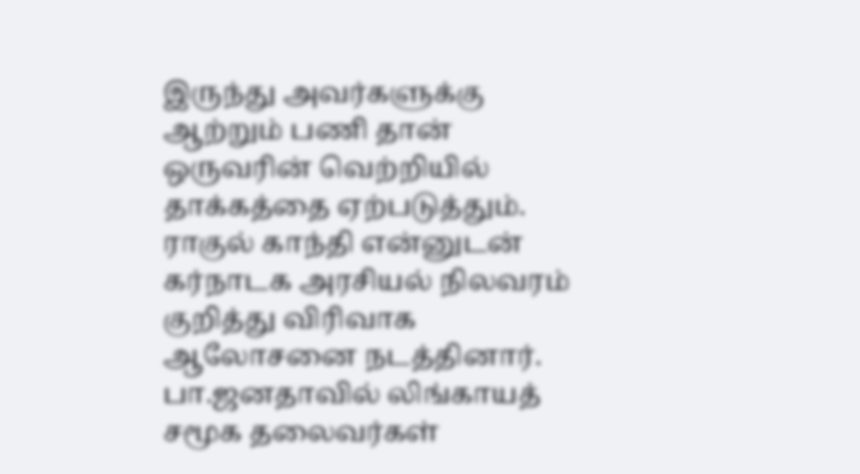இருந்து அவர்களுக்கு ஆற்றும் பணி தான் ஒருவரின் வெற்றியில் தாக்கத்தை ஏற்படுத்தும். ராகுல் காந்தி என்னுடன் கர்நாடக அரசியல் நிலவரம் குறித்து விரிவாக ஆலோசனை நடத்தினார். பா.ஜனதாவில் லிங்காயத் சமூக தலைவர்கள்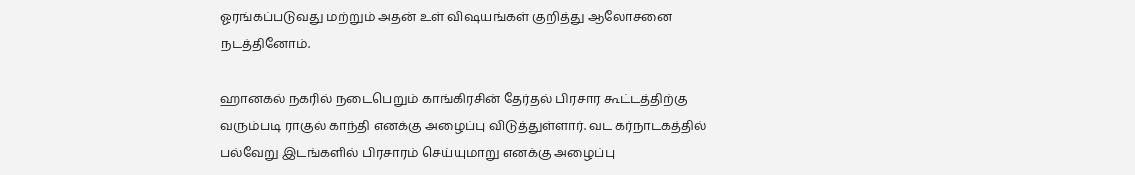ஓரங்கப்படுவது மற்றும் அதன் உள் விஷயங்கள் குறித்து ஆலோசனை நடத்தினோம்.

ஹானகல் நகரில் நடைபெறும் காங்கிரசின் தேர்தல் பிரசார கூட்டத்திற்கு வரும்படி ராகுல் காந்தி எனக்கு அழைப்பு விடுத்துள்ளார். வட கர்நாடகத்தில் பல்வேறு இடங்களில் பிரசாரம் செய்யுமாறு எனக்கு அழைப்பு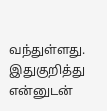வந்துள்ளது. இதுகுறித்து என்னுடன்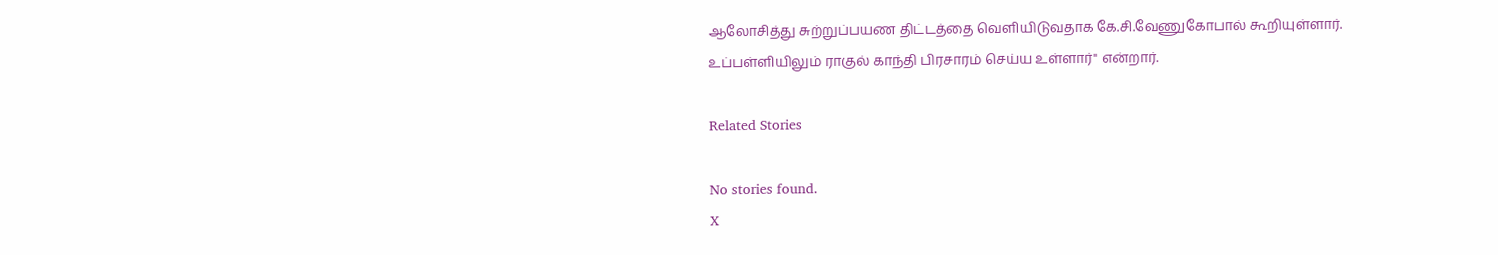ஆலோசித்து சுற்றுப்பயண திட்டத்தை வெளியிடுவதாக கே.சி.வேணுகோபால் கூறியுள்ளார். உப்பள்ளியிலும் ராகுல் காந்தி பிரசாரம் செய்ய உள்ளார்" என்றார்.

Related Stories

No stories found.
X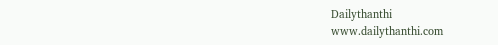Dailythanthi
www.dailythanthi.com